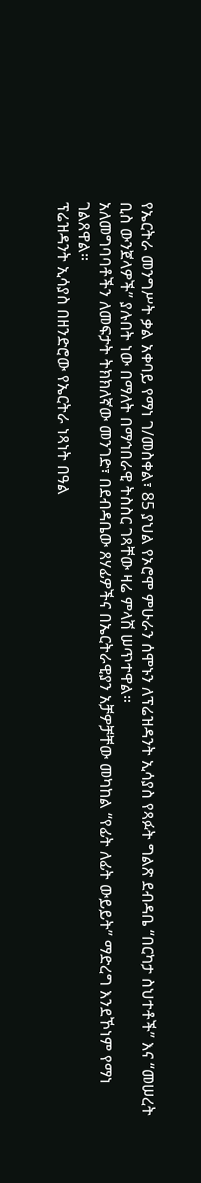የኤርትራ መንግሥት ቃል አቀባይ የማነ ገ/መስቀል፣ 85 ያህል የኦሮሞ ምሁራን ሰሞኑን ለፕሬዝዳንት ኢሳያስ የጻፉት ግልጽ ደብዳቤ “በርካታ ስህተቶች” እና “መሠረት ቢስ ውንጀላዎች” ያሉበት ነው በማለት በማኅበራዊ ትስስር ገጻቸው ዛሬ ምላሽ ሠጥተዋል።
አለመግባባቶችን ለመፍታት ትክክለኛው መንገድ፣ በደብዳቤው ጸሃፊዎችና በኤርትራዊያን አቻዎቻቸው መካከል “የፊት ለፊት ውይይት” ማድረግ እንደኾነም የማነ ገልጸዋል።
ፕሬዝዳንት ኢሳያስ በዘንድሮው የኤርትራ ነጻነት በዓል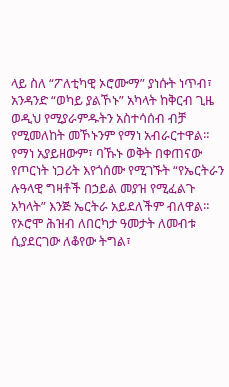ላይ ስለ “ፖለቲካዊ ኦሮሙማ” ያነሱት ነጥብ፣ አንዳንድ “ወካይ ያልኾኑ” አካላት ከቅርብ ጊዜ ወዲህ የሚያራምዱትን አስተሳሰብ ብቻ የሚመለከት መኾኑንም የማነ አብራርተዋል።
የማነ አያይዘውም፣ ባኹኑ ወቅት በቀጠናው የጦርነት ነጋሪት እየጎሰሙ የሚገኙት “የኤርትራን ሉዓላዊ ግዛቶች በኃይል መያዝ የሚፈልጉ አካላት” እንጅ ኤርትራ አይደለችም ብለዋል።
የኦሮሞ ሕዝብ ለበርካታ ዓመታት ለመብቱ ሲያደርገው ለቆየው ትግል፣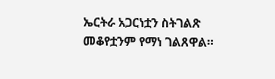ኤርትራ አጋርነቷን ስትገልጽ መቆየቷንም የማነ ገልጸዋል።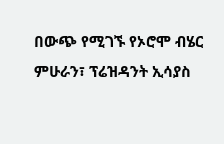በውጭ የሚገኙ የኦሮሞ ብሄር ምሁራን፣ ፕሬዝዳንት ኢሳያስ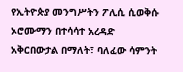የኢትዮጵያ መንግሥትን ፖሊሲ ሲወቅሱ ኦሮሙማን በተሳሳተ አረዳድ አቅርበውታል በማለት፣ ባለፈው ሳምንት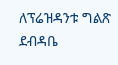ለፕሬዝዳንቱ ግልጽ ደብዳቤ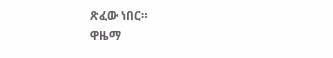ጽፈው ነበር።
ዋዜማ